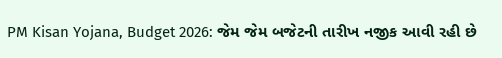PM Kisan Yojana, Budget 2026: જેમ જેમ બજેટની તારીખ નજીક આવી રહી છે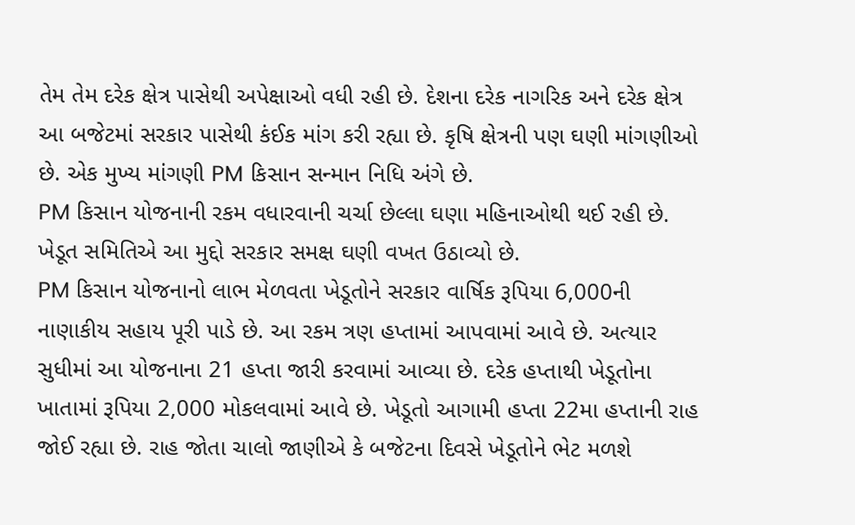તેમ તેમ દરેક ક્ષેત્ર પાસેથી અપેક્ષાઓ વધી રહી છે. દેશના દરેક નાગરિક અને દરેક ક્ષેત્ર આ બજેટમાં સરકાર પાસેથી કંઈક માંગ કરી રહ્યા છે. કૃષિ ક્ષેત્રની પણ ઘણી માંગણીઓ છે. એક મુખ્ય માંગણી PM કિસાન સન્માન નિધિ અંગે છે.
PM કિસાન યોજનાની રકમ વધારવાની ચર્ચા છેલ્લા ઘણા મહિનાઓથી થઈ રહી છે. ખેડૂત સમિતિએ આ મુદ્દો સરકાર સમક્ષ ઘણી વખત ઉઠાવ્યો છે.
PM કિસાન યોજનાનો લાભ મેળવતા ખેડૂતોને સરકાર વાર્ષિક રૂપિયા 6,000ની નાણાકીય સહાય પૂરી પાડે છે. આ રકમ ત્રણ હપ્તામાં આપવામાં આવે છે. અત્યાર સુધીમાં આ યોજનાના 21 હપ્તા જારી કરવામાં આવ્યા છે. દરેક હપ્તાથી ખેડૂતોના ખાતામાં રૂપિયા 2,000 મોકલવામાં આવે છે. ખેડૂતો આગામી હપ્તા 22મા હપ્તાની રાહ જોઈ રહ્યા છે. રાહ જોતા ચાલો જાણીએ કે બજેટના દિવસે ખેડૂતોને ભેટ મળશે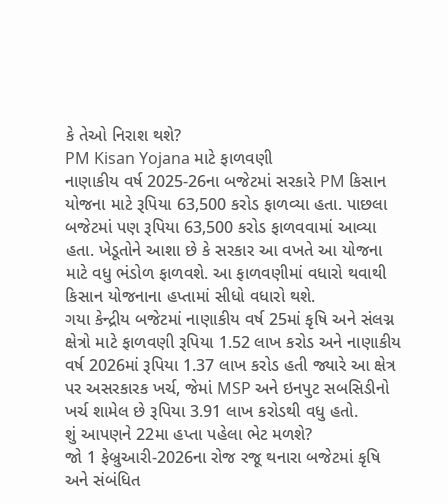કે તેઓ નિરાશ થશે?
PM Kisan Yojana માટે ફાળવણી
નાણાકીય વર્ષ 2025-26ના બજેટમાં સરકારે PM કિસાન યોજના માટે રૂપિયા 63,500 કરોડ ફાળવ્યા હતા. પાછલા બજેટમાં પણ રૂપિયા 63,500 કરોડ ફાળવવામાં આવ્યા હતા. ખેડૂતોને આશા છે કે સરકાર આ વખતે આ યોજના માટે વધુ ભંડોળ ફાળવશે. આ ફાળવણીમાં વધારો થવાથી કિસાન યોજનાના હપ્તામાં સીધો વધારો થશે.
ગયા કેન્દ્રીય બજેટમાં નાણાકીય વર્ષ 25માં કૃષિ અને સંલગ્ન ક્ષેત્રો માટે ફાળવણી રૂપિયા 1.52 લાખ કરોડ અને નાણાકીય વર્ષ 2026માં રૂપિયા 1.37 લાખ કરોડ હતી જ્યારે આ ક્ષેત્ર પર અસરકારક ખર્ચ, જેમાં MSP અને ઇનપુટ સબસિડીનો ખર્ચ શામેલ છે રૂપિયા 3.91 લાખ કરોડથી વધુ હતો.
શું આપણને 22મા હપ્તા પહેલા ભેટ મળશે?
જો 1 ફેબ્રુઆરી-2026ના રોજ રજૂ થનારા બજેટમાં કૃષિ અને સંબંધિત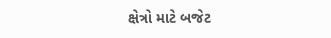ક્ષેત્રો માટે બજેટ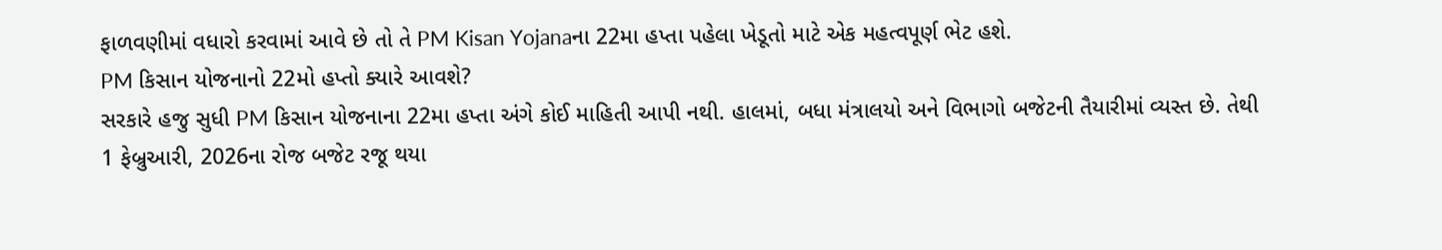ફાળવણીમાં વધારો કરવામાં આવે છે તો તે PM Kisan Yojanaના 22મા હપ્તા પહેલા ખેડૂતો માટે એક મહત્વપૂર્ણ ભેટ હશે.
PM કિસાન યોજનાનો 22મો હપ્તો ક્યારે આવશે?
સરકારે હજુ સુધી PM કિસાન યોજનાના 22મા હપ્તા અંગે કોઈ માહિતી આપી નથી. હાલમાં, બધા મંત્રાલયો અને વિભાગો બજેટની તૈયારીમાં વ્યસ્ત છે. તેથી 1 ફેબ્રુઆરી, 2026ના રોજ બજેટ રજૂ થયા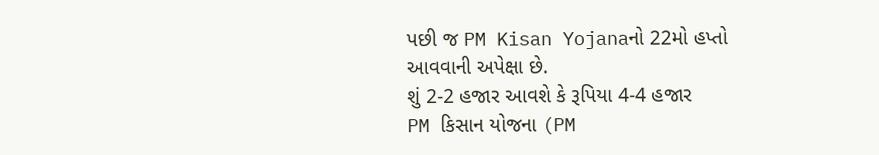પછી જ PM Kisan Yojanaનો 22મો હપ્તો આવવાની અપેક્ષા છે.
શું 2-2 હજાર આવશે કે રૂપિયા 4-4 હજાર
PM કિસાન યોજના (PM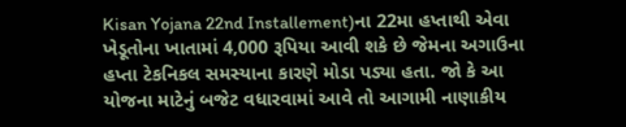Kisan Yojana 22nd Installement)ના 22મા હપ્તાથી એવા ખેડૂતોના ખાતામાં 4,000 રૂપિયા આવી શકે છે જેમના અગાઉના હપ્તા ટેકનિકલ સમસ્યાના કારણે મોડા પડ્યા હતા. જો કે આ યોજના માટેનું બજેટ વધારવામાં આવે તો આગામી નાણાકીય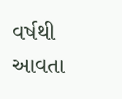વર્ષથી આવતા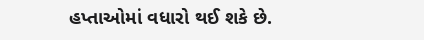હપ્તાઓમાં વધારો થઈ શકે છે.